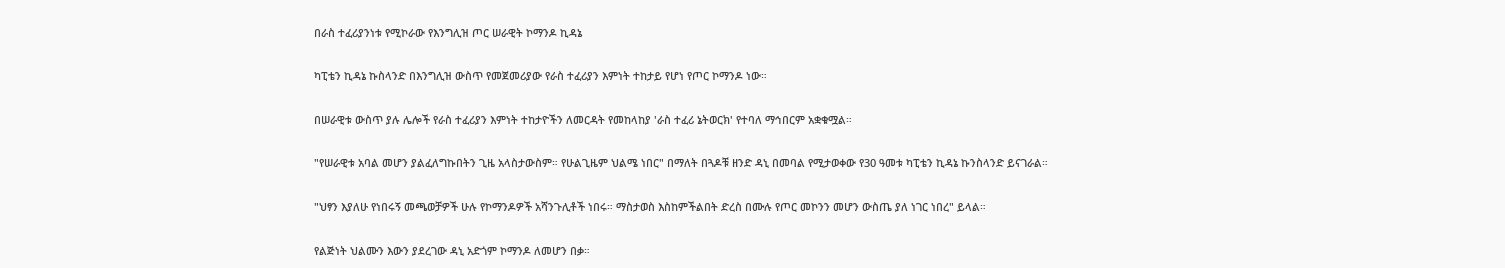በራስ ተፈሪያንነቱ የሚኮራው የእንግሊዝ ጦር ሠራዊት ኮማንዶ ኪዳኔ

ካፒቴን ኪዳኔ ኩስላንድ በእንግሊዝ ውስጥ የመጀመሪያው የራስ ተፈሪያን እምነት ተከታይ የሆነ የጦር ኮማንዶ ነው።

በሠራዊቱ ውስጥ ያሉ ሌሎች የራስ ተፈሪያን እምነት ተከታዮችን ለመርዳት የመከላከያ 'ራስ ተፈሪ ኔትወርክ' የተባለ ማኅበርም አቋቁሟል።

"የሠራዊቱ አባል መሆን ያልፈለግኩበትን ጊዜ አላስታውስም። የሁልጊዜም ህልሜ ነበር" በማለት በጓዶቹ ዘንድ ዳኒ በመባል የሚታወቀው የ30 ዓመቱ ካፒቴን ኪዳኔ ኩንስላንድ ይናገራል።

"ህፃን እያለሁ የነበሩኝ መጫወቻዎች ሁሉ የኮማንዶዎች አሻንጉሊቶች ነበሩ። ማስታወስ እስከምችልበት ድረስ በሙሉ የጦር መኮንን መሆን ውስጤ ያለ ነገር ነበረ" ይላል።

የልጅነት ህልሙን እውን ያደረገው ዳኒ አድጎም ኮማንዶ ለመሆን በቃ።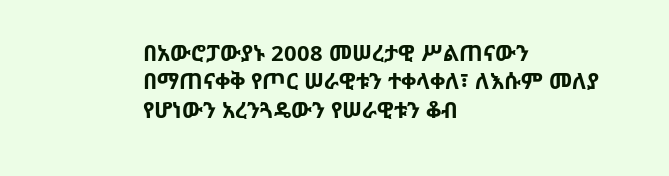በአውሮፓውያኑ 2008 መሠረታዊ ሥልጠናውን በማጠናቀቅ የጦር ሠራዊቱን ተቀላቀለ፣ ለእሱም መለያ የሆነውን አረንጓዴውን የሠራዊቱን ቆብ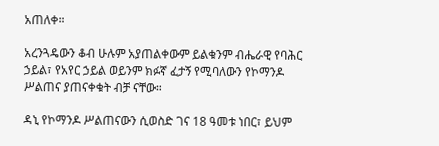አጠለቀ።

አረንጓዴውን ቆብ ሁሉም አያጠልቀውም ይልቁንም ብሔራዊ የባሕር ኃይል፣ የአየር ኃይል ወይንም ክፉኛ ፈታኝ የሚባለውን የኮማንዶ ሥልጠና ያጠናቀቁት ብቻ ናቸው።

ዳኒ የኮማንዶ ሥልጠናውን ሲወስድ ገና 18 ዓመቱ ነበር፣ ይህም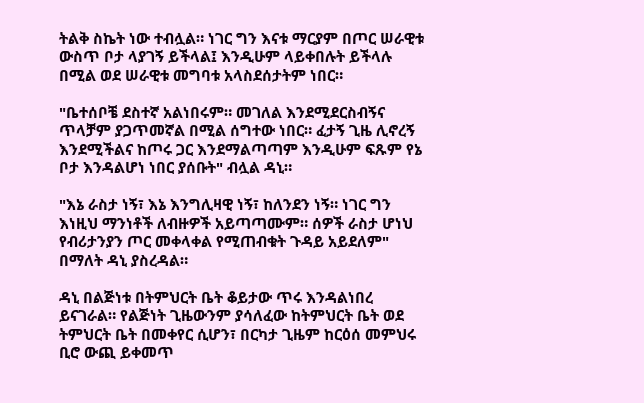ትልቅ ስኬት ነው ተብሏል። ነገር ግን እናቱ ማርያም በጦር ሠራዊቱ ውስጥ ቦታ ላያገኝ ይችላል፤ እንዲሁም ላይቀበሉት ይችላሉ በሚል ወደ ሠራዊቱ መግባቱ አላስደሰታትም ነበር።

"ቤተሰቦቼ ደስተኛ አልነበሩም። መገለል እንደሚደርስብኝና ጥላቻም ያጋጥመኛል በሚል ሰግተው ነበር። ፈታኝ ጊዜ ሊኖረኝ እንደሚችልና ከጦሩ ጋር እንደማልጣጣም እንዲሁም ፍጹም የኔ ቦታ እንዳልሆነ ነበር ያሰቡት" ብሏል ዳኒ።

"እኔ ራስታ ነኝ፣ እኔ እንግሊዛዊ ነኝ፣ ከለንደን ነኝ። ነገር ግን እነዚህ ማንነቶች ለብዙዎች አይጣጣሙም። ሰዎች ራስታ ሆነህ የብሪታንያን ጦር መቀላቀል የሚጠብቁት ጉዳይ አይደለም" በማለት ዳኒ ያስረዳል።

ዳኒ በልጅነቱ በትምህርት ቤት ቆይታው ጥሩ እንዳልነበረ ይናገራል። የልጅነት ጊዜውንም ያሳለፈው ከትምህርት ቤት ወደ ትምህርት ቤት በመቀየር ሲሆን፣ በርካታ ጊዜም ከርዕሰ መምህሩ ቢሮ ውጪ ይቀመጥ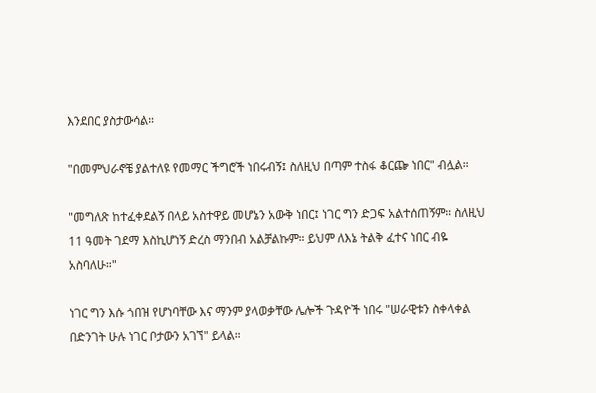እንደበር ያስታውሳል።

"በመምህራኖቼ ያልተለዩ የመማር ችግሮች ነበሩብኝ፤ ስለዚህ በጣም ተስፋ ቆርጬ ነበር" ብሏል።

"መግለጽ ከተፈቀደልኝ በላይ አስተዋይ መሆኔን አውቅ ነበር፤ ነገር ግን ድጋፍ አልተሰጠኝም። ስለዚህ 11 ዓመት ገደማ እስኪሆነኝ ድረስ ማንበብ አልቻልኩም። ይህም ለእኔ ትልቅ ፈተና ነበር ብዬ አስባለሁ።"

ነገር ግን እሱ ጎበዝ የሆነባቸው እና ማንም ያላወቃቸው ሌሎች ጉዳዮች ነበሩ "ሠራዊቱን ስቀላቀል በድንገት ሁሉ ነገር ቦታውን አገኘ" ይላል።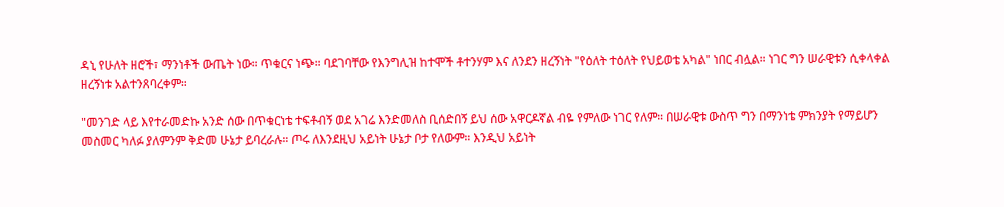ዳኒ የሁለት ዘሮች፣ ማንነቶች ውጤት ነው። ጥቁርና ነጭ። ባደገባቸው የእንግሊዝ ከተሞች ቶተንሃም እና ለንደን ዘረኝነት "የዕለት ተዕለት የህይወቴ አካል" ነበር ብሏል። ነገር ግን ሠራዊቱን ሲቀላቀል ዘረኝነቱ አልተንጸባረቀም።

"መንገድ ላይ እየተራመድኩ አንድ ሰው በጥቁርነቴ ተፍቶብኝ ወደ አገሬ እንድመለስ ቢሰድበኝ ይህ ሰው አዋርዶኛል ብዬ የምለው ነገር የለም። በሠራዊቱ ውስጥ ግን በማንነቴ ምክንያት የማይሆን መስመር ካለፉ ያለምንም ቅድመ ሁኔታ ይባረራሉ። ጦሩ ለእንደዚህ አይነት ሁኔታ ቦታ የለውም። እንዲህ አይነት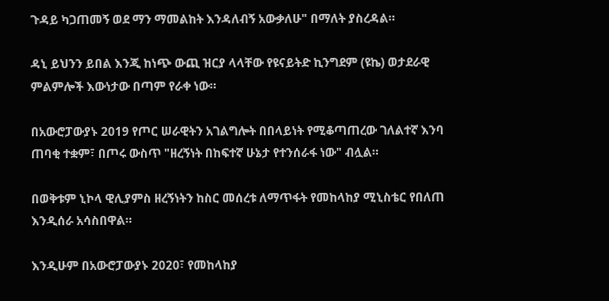ጉዳይ ካጋጠመኝ ወደ ማን ማመልከት እንዳለብኝ አውቃለሁ" በማለት ያስረዳል።

ዳኒ ይህንን ይበል እንጂ ከነጭ ውጪ ዝርያ ላላቸው የዩናይትድ ኪንግደም (ዩኬ) ወታደራዊ ምልምሎች እውነታው በጣም የራቀ ነው።

በአውሮፓውያኑ 2019 የጦር ሠራዊትን አገልግሎት በበላይነት የሚቆጣጠረው ገለልተኛ እንባ ጠባቂ ተቋም፣ በጦሩ ውስጥ "ዘረኝነት በከፍተኛ ሁኔታ የተንሰራፋ ነው" ብሏል።

በወቅቱም ኒኮላ ዊሊያምስ ዘረኝነትን ከስር መሰረቱ ለማጥፋት የመከላከያ ሚኒስቴር የበለጠ እንዲሰራ አሳስበዋል።

እንዲሁም በአውሮፓውያኑ 2020፣ የመከላከያ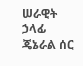ሠራዊት ኃላፊ ጄኔራል ሰር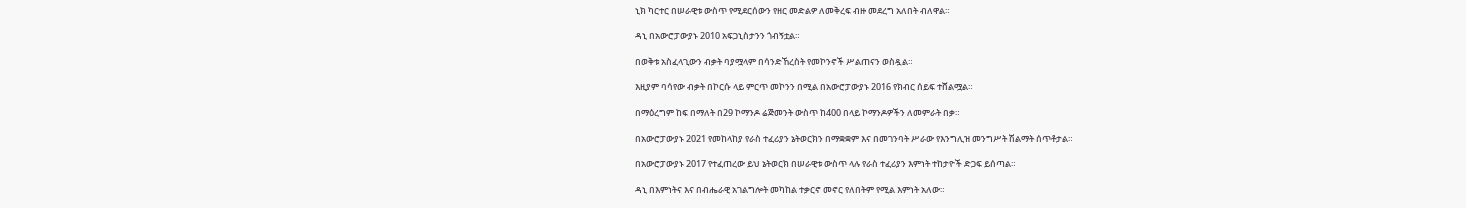ኒክ ካርተር በሠራዊቱ ውስጥ የሚደርሰውን የዘር መድልዎ ለመቅረፍ ብዙ መደረግ አለበት ብለዋል።

ዳኒ በአውሮፓውያኑ 2010 አፍጋኒስታንን ጎብኝቷል።

በወቅቱ አስፈላጊውን ብቃት ባያሟላም በሳንድኸረስት የመኮንኖች ሥልጠናን ወስዷል።

እዚያም ባሳየው ብቃት በኮርሱ ላይ ምርጥ መኮንን በሚል በአውሮፓውያኑ 2016 የክብር ሰይፍ ተሸልሟል።

በማዕረግም ከፍ በማለት በ29 ኮማንዶ ሬጅመንት ውስጥ ከ400 በላይ ኮማንዶዎችን ለመምራት በቃ።

በአውሮፓውያኑ 2021 የመከላከያ የራስ ተፈሪያን ኔትወርክን በማቋቋም እና በመገንባት ሥራው የእንግሊዝ መንግሥት ሽልማት ሰጥቶታል።

በአውሮፓውያኑ 2017 የተፈጠረው ይህ ኔትወርክ በሠራዊቱ ውስጥ ላሉ የራስ ተፈሪያን እምነት ተከታዮች ድጋፍ ይሰጣል።

ዳኒ በእምነትና እና በብሔራዊ አገልግሎት መካከል ተቃርኖ መኖር የለበትም የሚል እምነት አለው።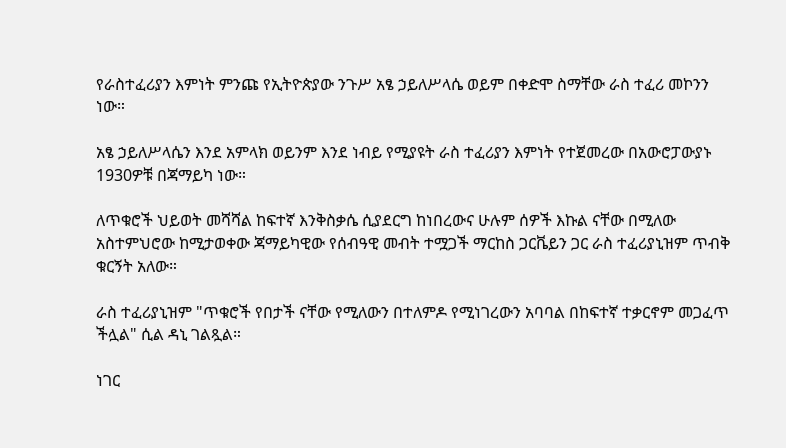የራስተፈሪያን እምነት ምንጩ የኢትዮጵያው ንጉሥ አፄ ኃይለሥላሴ ወይም በቀድሞ ስማቸው ራስ ተፈሪ መኮንን ነው።

አፄ ኃይለሥላሴን እንደ አምላክ ወይንም እንደ ነብይ የሚያዩት ራስ ተፈሪያን እምነት የተጀመረው በአውሮፓውያኑ 1930ዎቹ በጃማይካ ነው።

ለጥቁሮች ህይወት መሻሻል ከፍተኛ እንቅስቃሴ ሲያደርግ ከነበረውና ሁሉም ሰዎች እኩል ናቸው በሚለው አስተምህሮው ከሚታወቀው ጃማይካዊው የሰብዓዊ መብት ተሟጋች ማርከስ ጋርቬይን ጋር ራስ ተፈሪያኒዝም ጥብቅ ቁርኝት አለው።

ራስ ተፈሪያኒዝም "ጥቁሮች የበታች ናቸው የሚለውን በተለምዶ የሚነገረውን አባባል በከፍተኛ ተቃርኖም መጋፈጥ ችሏል" ሲል ዳኒ ገልጿል።

ነገር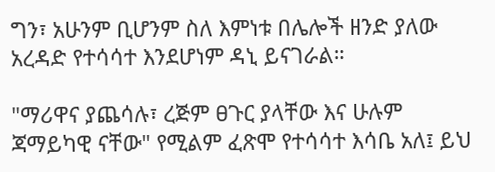ግን፣ አሁንም ቢሆንም ስለ እምነቱ በሌሎች ዘንድ ያለው አረዳድ የተሳሳተ እንደሆነም ዳኒ ይናገራል።

"ማሪዋና ያጨሳሉ፣ ረጅም ፀጉር ያላቸው እና ሁሉም ጃማይካዊ ናቸው" የሚልም ፈጽሞ የተሳሳተ እሳቤ አለ፤ ይህ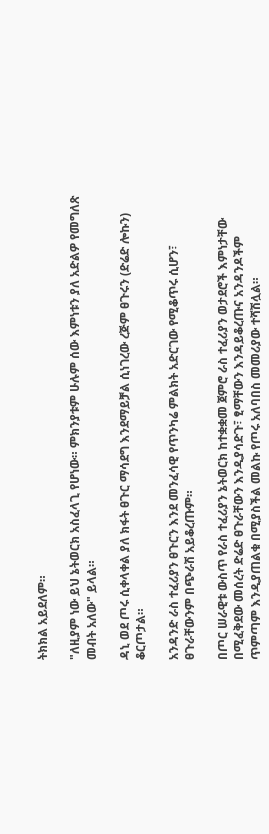ትክክል አይደለም።

"ለዚያም ነው ይህ ኔትወርክ አስፈላጊ የሆነው። ምክንያቱም ሁሉም ሰው እምነቱን ያለ አድልዎ የመግለጽ መብት አለው" ይላል።

ዳኒ ወደ ጦሩ ሲቀላቀል ያለ ክፋት ፀጉር ማሳደግ እንደማይቻል ሲነገረው ረጅም ፀጉሩን (ድሬድ ሎኩን) ቆርጦታል።

አንዳንድ ራስ ተፈሪያን ፀጉርን እንደ መንፈሳዊ የጥንካሬ ምልክት አድርገው የሚቆጥሩ ሲሆን፣ ፀጉራቸውንም በጭራሽ አይቆረጡም።

በጦር ሠራዊቱ ውስጥ የራስ ተፈሪያን ኔትወርክ ከተቋቋመ ጀምሮ ራስ ተፈሪያን ወታደሮች እምነታቸው በሚፈቅደው መሰረት ድሬድ ፀጉራቸውን እንዲያሳድጉ፣ ፂማቸውን እንዳይቆረጡና አንዳንዶችም ጥምጣም እንዲያጠልቁ በሚያስችል መልኩ የጦሩ አለባበስ መመሪያው ተሻሽሏል።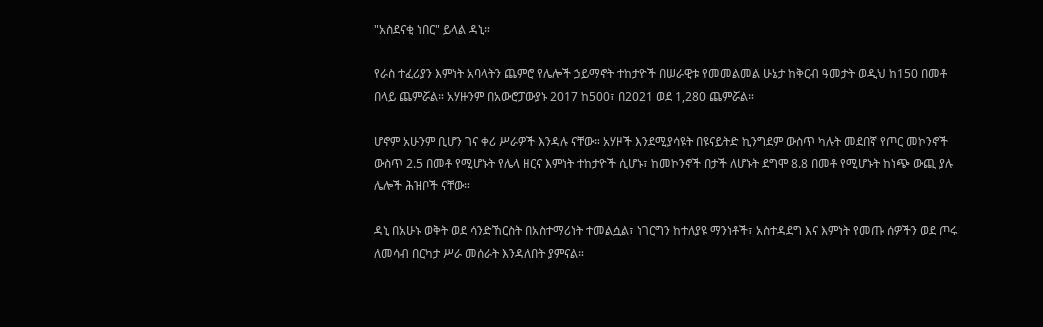"አስደናቂ ነበር" ይላል ዳኒ።

የራስ ተፈሪያን እምነት አባላትን ጨምሮ የሌሎች ኃይማኖት ተከታዮች በሠራዊቱ የመመልመል ሁኔታ ከቅርብ ዓመታት ወዲህ ከ150 በመቶ በላይ ጨምሯል። አሃዙንም በአውሮፓውያኑ 2017 ከ500፣ በ2021 ወደ 1,280 ጨምሯል።

ሆኖም አሁንም ቢሆን ገና ቀሪ ሥራዎች እንዳሉ ናቸው። አሃዞች እንደሚያሳዩት በዩናይትድ ኪንግደም ውስጥ ካሉት መደበኛ የጦር መኮንኖች ውስጥ 2.5 በመቶ የሚሆኑት የሌላ ዘርና እምነት ተከታዮች ሲሆኑ፣ ከመኮንኖች በታች ለሆኑት ደግሞ 8.8 በመቶ የሚሆኑት ከነጭ ውጪ ያሉ ሌሎች ሕዝቦች ናቸው።

ዳኒ በአሁኑ ወቅት ወደ ሳንድኸርስት በአስተማሪነት ተመልሷል፣ ነገርግን ከተለያዩ ማንነቶች፣ አስተዳደግ እና እምነት የመጡ ሰዎችን ወደ ጦሩ ለመሳብ በርካታ ሥራ መሰራት እንዳለበት ያምናል።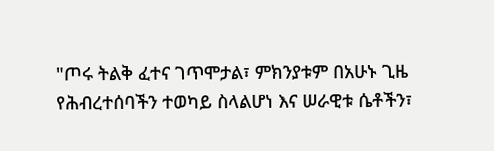"ጦሩ ትልቅ ፈተና ገጥሞታል፣ ምክንያቱም በአሁኑ ጊዜ የሕብረተሰባችን ተወካይ ስላልሆነ እና ሠራዊቱ ሴቶችን፣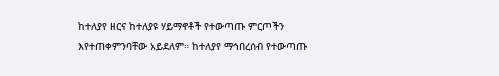ከተለያየ ዘርና ከተለያዩ ሃይማኖቶች የተውጣጡ ምርጦችን እየተጠቀምንባቸው አይደለም። ከተለያየ ማኅበረሰብ የተውጣጡ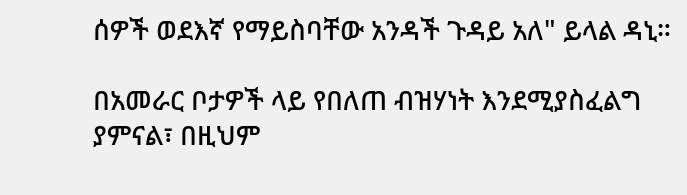ሰዎች ወደእኛ የማይስባቸው አንዳች ጉዳይ አለ" ይላል ዳኒ።

በአመራር ቦታዎች ላይ የበለጠ ብዝሃነት እንደሚያስፈልግ ያምናል፣ በዚህም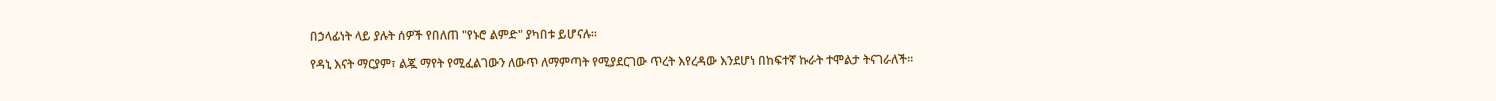በኃላፊነት ላይ ያሉት ሰዎች የበለጠ "የኑሮ ልምድ" ያካበቱ ይሆናሉ።

የዳኒ እናት ማርያም፣ ልጇ ማየት የሚፈልገውን ለውጥ ለማምጣት የሚያደርገው ጥረት እየረዳው እንደሆነ በከፍተኛ ኩራት ተሞልታ ትናገራለች።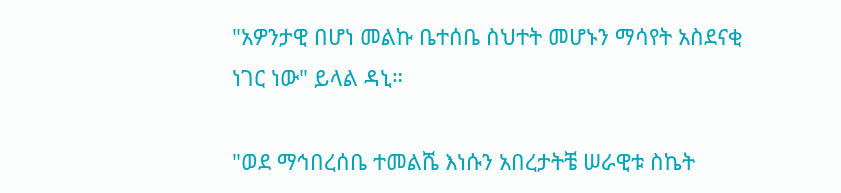"አዎንታዊ በሆነ መልኩ ቤተሰቤ ስህተት መሆኑን ማሳየት አስደናቂ ነገር ነው" ይላል ዳኒ።

"ወደ ማኅበረሰቤ ተመልሼ እነሱን አበረታትቼ ሠራዊቱ ስኬት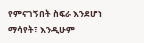የምናገኝበት ስፍራ እንደሆነ ማሳየት፣ እንዲሁም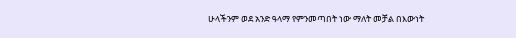ሁላችንም ወደ አንድ ዓላማ የምንመጣበት ነው ማለት መቻል በእውነት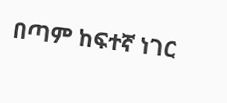በጣም ከፍተኛ ነገር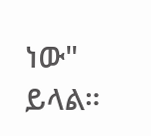ነው" ይላል።